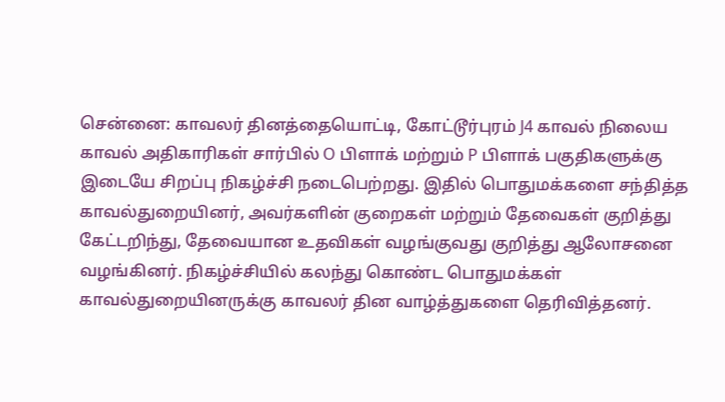சென்னை: காவலர் தினத்தையொட்டி, கோட்டூர்புரம் J4 காவல் நிலைய காவல் அதிகாரிகள் சார்பில் O பிளாக் மற்றும் P பிளாக் பகுதிகளுக்கு இடையே சிறப்பு நிகழ்ச்சி நடைபெற்றது. இதில் பொதுமக்களை சந்தித்த காவல்துறையினர், அவர்களின் குறைகள் மற்றும் தேவைகள் குறித்து கேட்டறிந்து, தேவையான உதவிகள் வழங்குவது குறித்து ஆலோசனை வழங்கினர். நிகழ்ச்சியில் கலந்து கொண்ட பொதுமக்கள் காவல்துறையினருக்கு காவலர் தின வாழ்த்துகளை தெரிவித்தனர்.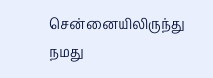சென்னையிலிருந்து நமது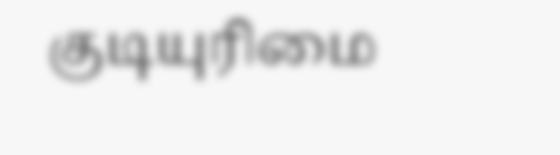குடியுரிமை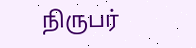நிருபர்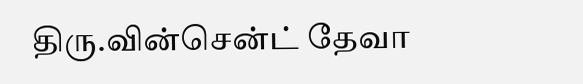திரு.வின்சென்ட் தேவா